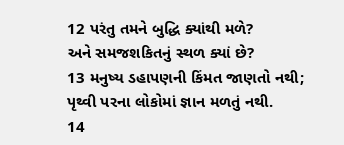12 પરંતુ તમને બુદ્ધિ ક્યાંથી મળે?
અને સમજશકિતનું સ્થળ ક્યાં છે?
13 મનુષ્ય ડહાપણની કિંમત જાણતો નથી;
પૃથ્વી પરના લોકોમાં જ્ઞાન મળતું નથી.
14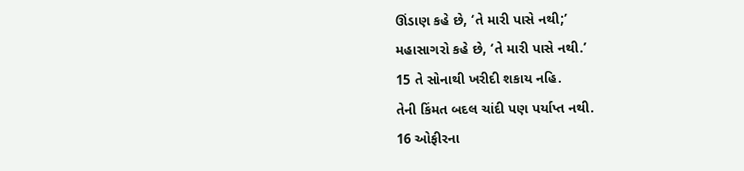ઊંડાણ કહે છે, ‘તે મારી પાસે નથી;’
મહાસાગરો કહે છે, ‘તે મારી પાસે નથી.’
15 તે સોનાથી ખરીદી શકાય નહિ.
તેની કિંમત બદલ ચાંદી પણ પર્યાપ્ત નથી.
16 ઓફીરના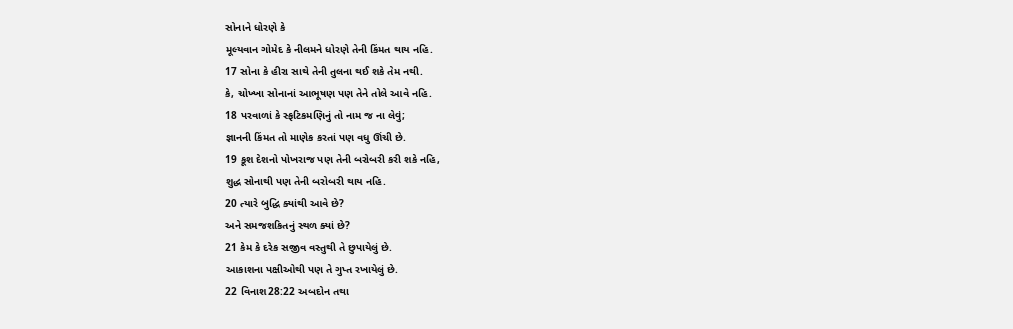સોનાને ધોરણે કે
મૂલ્યવાન ગોમેદ કે નીલમને ધોરણે તેની કિંમત થાય નહિ.
17 સોના કે હીરા સાથે તેની તુલના થઈ શકે તેમ નથી.
કે, ચોખ્ખા સોનાનાં આભૂષણ પણ તેને તોલે આવે નહિ.
18 પરવાળાં કે સ્ફટિકમણિનું તો નામ જ ના લેવું;
જ્ઞાનની કિંમત તો માણેક કરતાં પણ વધુ ઊંચી છે.
19 કૂશ દેશનો પોખરાજ પણ તેની બરોબરી કરી શકે નહિ,
શુદ્ધ સોનાથી પણ તેની બરોબરી થાય નહિ.
20 ત્યારે બુદ્ધિ ક્યાંથી આવે છે?
અને સમજશકિતનું સ્થળ ક્યાં છે?
21 કેમ કે દરેક સજીવ વસ્તુથી તે છુપાયેલું છે.
આકાશના પક્ષીઓથી પણ તે ગુપ્ત રખાયેલું છે.
22 વિનાશ28:22 અબદોન તથા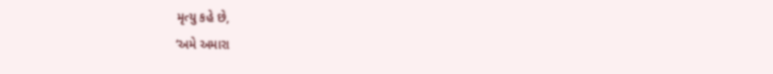મૃત્યુ કહે છે,
‘અમે અમારા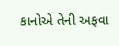કાનોએ તેની અફવા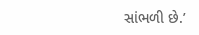સાંભળી છે.’